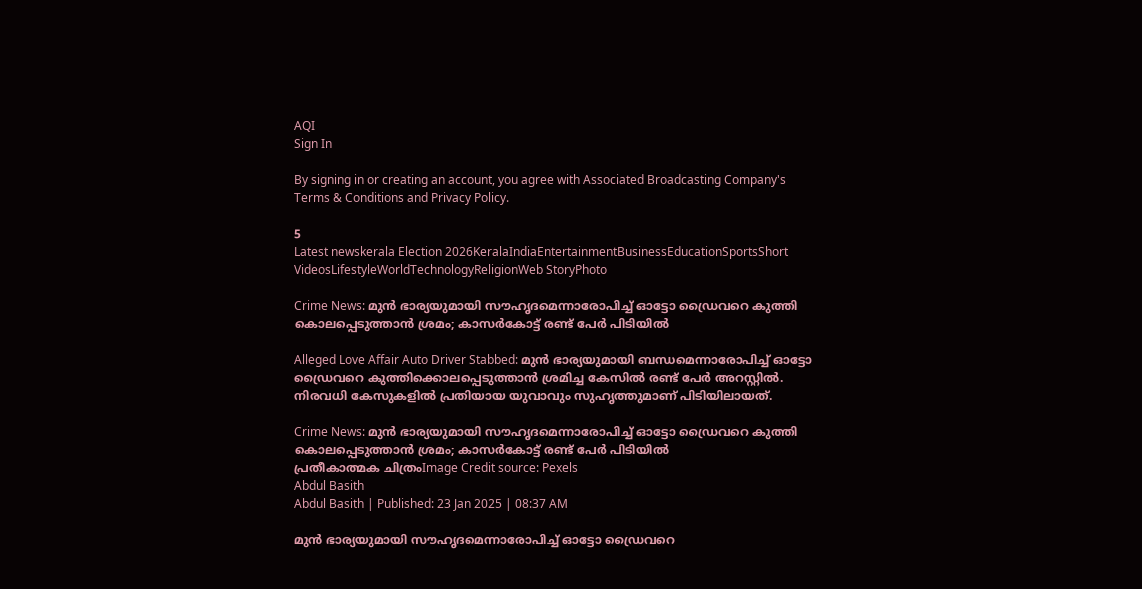AQI
Sign In

By signing in or creating an account, you agree with Associated Broadcasting Company's Terms & Conditions and Privacy Policy.

5
Latest newskerala Election 2026KeralaIndiaEntertainmentBusinessEducationSportsShort VideosLifestyleWorldTechnologyReligionWeb StoryPhoto

Crime News: മുൻ ഭാര്യയുമായി സൗഹൃദമെന്നാരോപിച്ച് ഓട്ടോ ഡ്രൈവറെ കുത്തി കൊലപ്പെടുത്താൻ ശ്രമം; കാസർകോട്ട് രണ്ട് പേർ പിടിയിൽ

Alleged Love Affair Auto Driver Stabbed: മുൻ ഭാര്യയുമായി ബന്ധമെന്നാരോപിച്ച് ഓട്ടോ ഡ്രൈവറെ കുത്തിക്കൊലപ്പെടുത്താൻ ശ്രമിച്ച കേസിൽ രണ്ട് പേർ അറസ്റ്റിൽ. നിരവധി കേസുകളിൽ പ്രതിയായ യുവാവും സുഹൃത്തുമാണ് പിടിയിലായത്.

Crime News: മുൻ ഭാര്യയുമായി സൗഹൃദമെന്നാരോപിച്ച് ഓട്ടോ ഡ്രൈവറെ കുത്തി കൊലപ്പെടുത്താൻ ശ്രമം; കാസർകോട്ട് രണ്ട് പേർ പിടിയിൽ
പ്രതീകാത്മക ചിത്രംImage Credit source: Pexels
Abdul Basith
Abdul Basith | Published: 23 Jan 2025 | 08:37 AM

മുൻ ഭാര്യയുമായി സൗഹൃദമെന്നാരോപിച്ച് ഓട്ടോ ഡ്രൈവറെ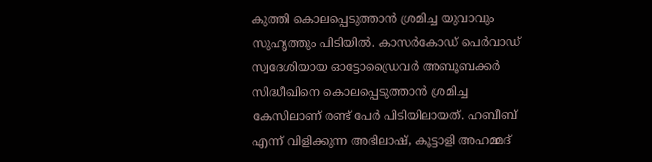കുത്തി കൊലപ്പെടുത്താൻ ശ്രമിച്ച യുവാവും സുഹൃത്തും പിടിയിൽ. കാസർകോഡ് പെർവാഡ് സ്വദേശിയായ ഓട്ടോഡ്രൈവർ അബൂബക്കർ സിദ്ധീഖിനെ കൊലപ്പെടുത്താൻ ശ്രമിച്ച കേസിലാണ് രണ്ട് പേർ പിടിയിലായത്. ഹബീബ് എന്ന് വിളിക്കുന്ന അഭിലാഷ്, കൂട്ടാളി അഹമ്മദ്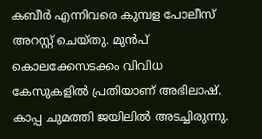കബീര്‍ എന്നിവരെ കുമ്പള പോലീസ് അറസ്റ്റ് ചെയ്തു. മുൻപ് കൊലക്കേസടക്കം വിവിധ കേസുകളിൽ പ്രതിയാണ് അഭിലാഷ്. കാപ്പ ചുമത്തി ജയിലിൽ അടച്ചിരുന്നു.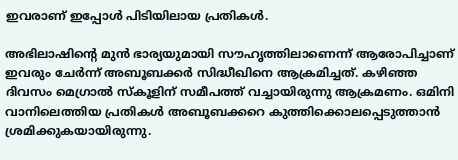ഇവരാണ് ഇപ്പോൾ പിടിയിലായ പ്രതികൾ.

അഭിലാഷിൻ്റെ മുൻ ഭാര്യയുമായി സൗഹൃത്തിലാണെന്ന് ആരോപിച്ചാണ് ഇവരും ചേർന്ന് അബൂബക്കർ സിദ്ധീഖിനെ ആക്രമിച്ചത്. കഴിഞ്ഞ ദിവസം മെഗ്രാല്‍ സ്കൂളിന് സമീപത്ത് വച്ചായിരുന്നു ആക്രമണം. ഒമിനി വാനിലെത്തിയ പ്രതികൾ അബൂബക്കറെ കുത്തിക്കൊലപ്പെടുത്താൻ ശ്രമിക്കുകയായിരുന്നു.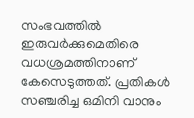സംഭവത്തിൽ ഇരുവർക്കുമെതിരെ വധശ്രമത്തിനാണ് കേസെടുത്തത്. പ്രതികൾ സഞ്ചരിച്ച ഒമിനി വാനും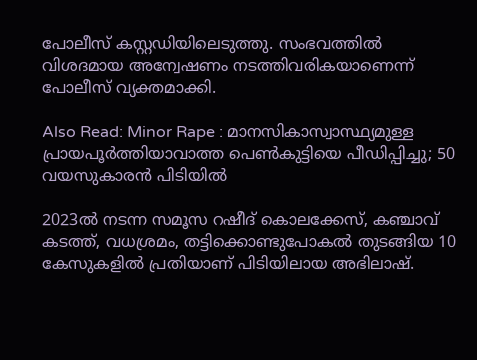പോലീസ് കസ്റ്റഡിയിലെടുത്തു. സംഭവത്തിൽ വിശദമായ അന്വേഷണം നടത്തിവരികയാണെന്ന് പോലീസ് വ്യക്തമാക്കി.

Also Read: Minor Rape : മാനസികാസ്വാസ്ഥ്യമുള്ള പ്രായപൂർത്തിയാവാത്ത പെൺകുട്ടിയെ പീഡിപ്പിച്ചു; 50 വയസുകാരൻ പിടിയിൽ

2023ൽ നടന്ന സമൂസ റഷീദ് കൊലക്കേസ്, കഞ്ചാവ് കടത്ത്, വധശ്രമം, തട്ടിക്കൊണ്ടുപോകൽ തുടങ്ങിയ 10 കേസുകളിൽ പ്രതിയാണ് പിടിയിലായ അഭിലാഷ്.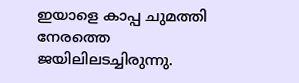ഇയാളെ കാപ്പ ചുമത്തി നേരത്തെ ജയിലിലടച്ചിരുന്നു.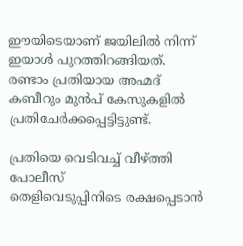ഈയിടെയാണ് ജയിലിൽ നിന്ന് ഇയാൾ പുറത്തിറങ്ങിയത്. രണ്ടാം പ്രതിയായ അഹ്മദ് കബീറും മുൻപ് കേസുകളിൽ പ്രതിചേർക്കപ്പെട്ടിട്ടുണ്ട്.

പ്രതിയെ വെടിവച്ച് വീഴ്ത്തി പോലീസ്
തെളിവെടുപ്പിനിടെ രക്ഷപ്പെടാൻ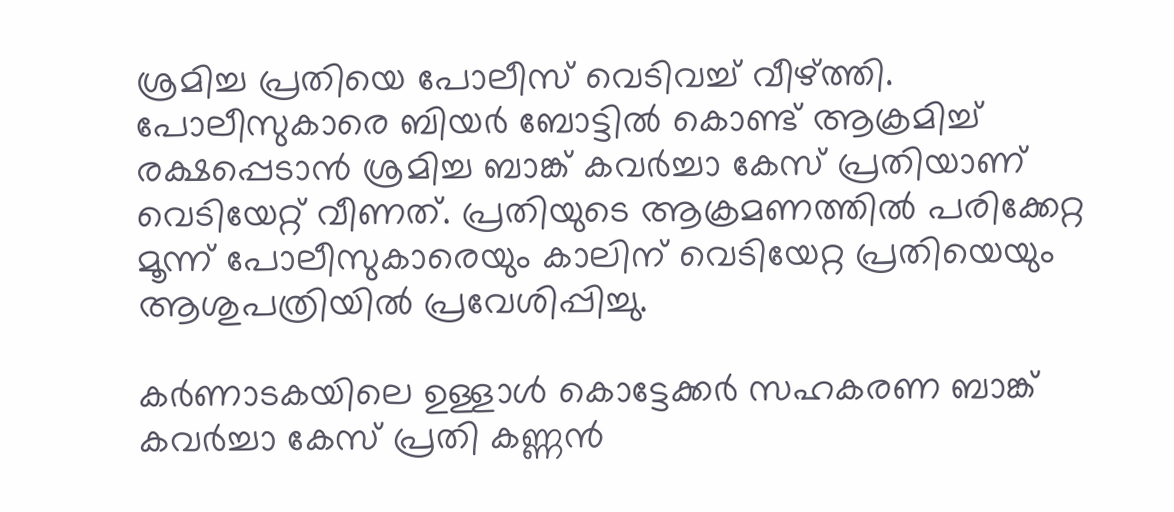ശ്രമിച്ച പ്രതിയെ പോലീസ് വെടിവച്ച് വീഴ്ത്തി. പോലീസുകാരെ ബിയർ ബോട്ടിൽ കൊണ്ട് ആക്രമിച്ച് രക്ഷപ്പെടാൻ ശ്രമിച്ച ബാങ്ക് കവർച്ചാ കേസ് പ്രതിയാണ് വെടിയേറ്റ് വീണത്. പ്രതിയുടെ ആക്രമണത്തിൽ പരിക്കേറ്റ മൂന്ന് പോലീസുകാരെയും കാലിന് വെടിയേറ്റ പ്രതിയെയും ആശുപത്രിയിൽ പ്രവേശിപ്പിച്ചു.

കർണാടകയിലെ ഉള്ളാൾ കൊട്ടേക്കർ സഹകരണ ബാങ്ക് കവർച്ചാ കേസ് പ്രതി കണ്ണൻ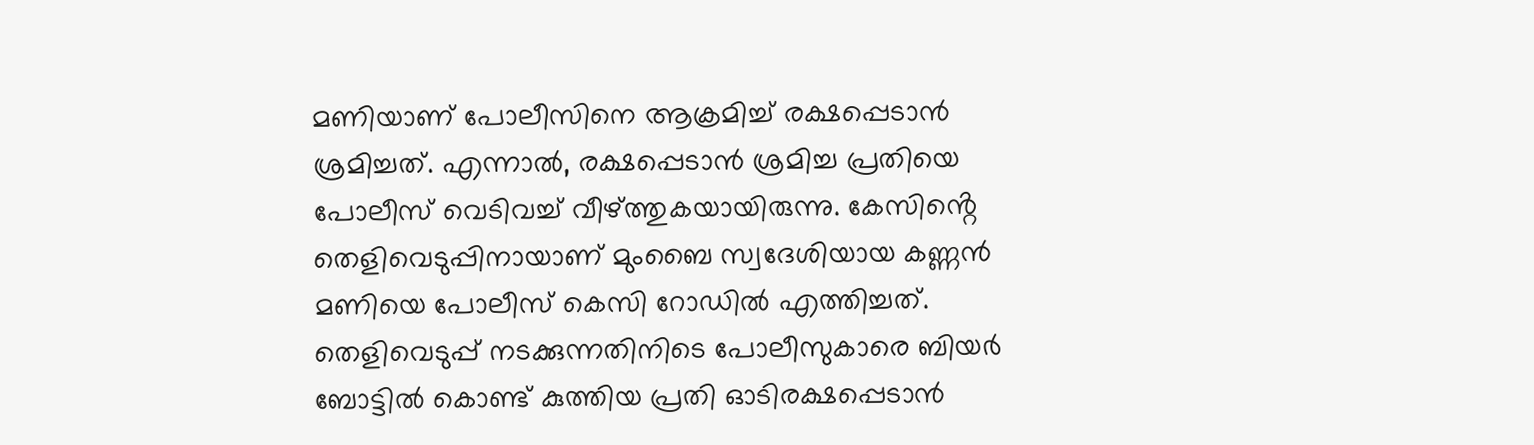മണിയാണ് പോലീസിനെ ആക്രമിച്ച് രക്ഷപ്പെടാൻ ശ്രമിച്ചത്. എന്നാൽ, രക്ഷപ്പെടാൻ ശ്രമിച്ച പ്രതിയെ പോലീസ് വെടിവച്ച് വീഴ്ത്തുകയായിരുന്നു. കേസിൻ്റെ തെളിവെടുപ്പിനായാണ് മുംബൈ സ്വദേശിയായ കണ്ണന്‍ മണിയെ പോലീസ് കെസി റോഡിൽ എത്തിച്ചത്. തെളിവെടുപ്പ് നടക്കുന്നതിനിടെ പോലീസുകാരെ ബിയർ ബോട്ടിൽ കൊണ്ട് കുത്തിയ പ്രതി ഓടിരക്ഷപ്പെടാൻ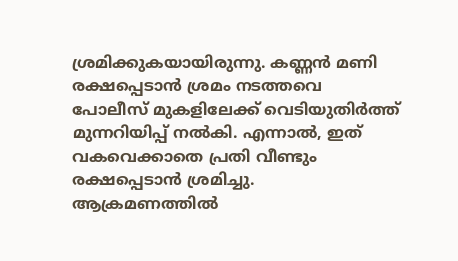ശ്രമിക്കുകയായിരുന്നു. കണ്ണൻ മണി രക്ഷപ്പെടാൻ ശ്രമം നടത്തവെ പോലീസ് മുകളിലേക്ക് വെടിയുതിർത്ത് മുന്നറിയിപ്പ് നൽകി. എന്നാൽ, ഇത് വകവെക്കാതെ പ്രതി വീണ്ടും രക്ഷപ്പെടാൻ ശ്രമിച്ചു. ആക്രമണത്തിൽ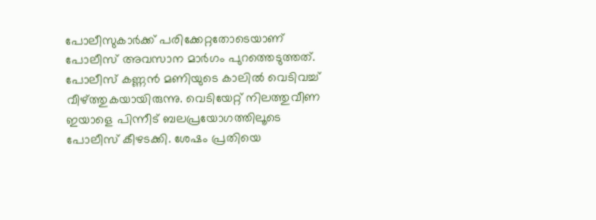പോലീസുകാർക്ക് പരിക്കേറ്റതോടെയാണ് പോലീസ് അവസാന മാർഗം പുറത്തെടുത്തത്. പോലീസ് കണ്ണൻ മണിയുടെ കാലിൽ വെടിവച്ച് വീഴ്ത്തുകയായിരുന്നു. വെടിയേറ്റ് നിലത്തുവീണ ഇയാളെ പിന്നീട് ബലപ്രയോഗത്തിലൂടെ പോലീസ് കീഴടക്കി. ശേഷം പ്രതിയെ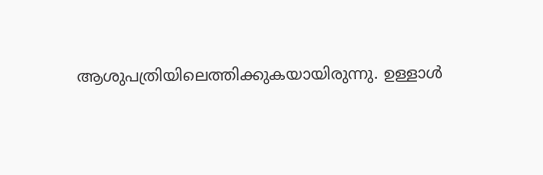ആശുപത്രിയിലെത്തിക്കുകയായിരുന്നു. ഉള്ളാള്‍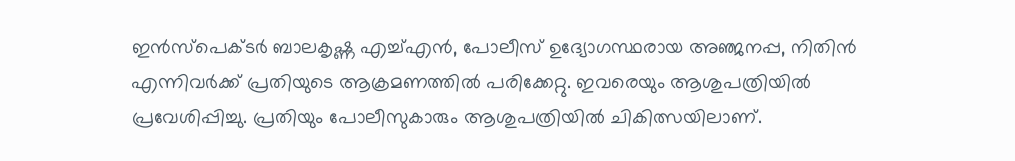ഇന്‍സ്‌പെക്ടര്‍ ബാലകൃഷ്ണ എച്ച്എന്‍, പോലീസ് ഉദ്യോഗസ്ഥരായ അഞ്ജനപ്പ, നിതിന്‍ എന്നിവർക്ക് പ്രതിയുടെ ആക്രമണത്തിൽ പരിക്കേറ്റു. ഇവരെയും ആശുപത്രിയിൽ പ്രവേശിപ്പിച്ചു. പ്രതിയും പോലീസുകാരും ആശുപത്രിയിൽ ചികിത്സയിലാണ്.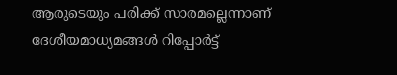ആരുടെയും പരിക്ക് സാരമല്ലെന്നാണ് ദേശീയമാധ്യമങ്ങൾ റിപ്പോർട്ട്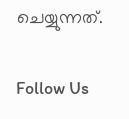ചെയ്യുന്നത്.

Follow Us